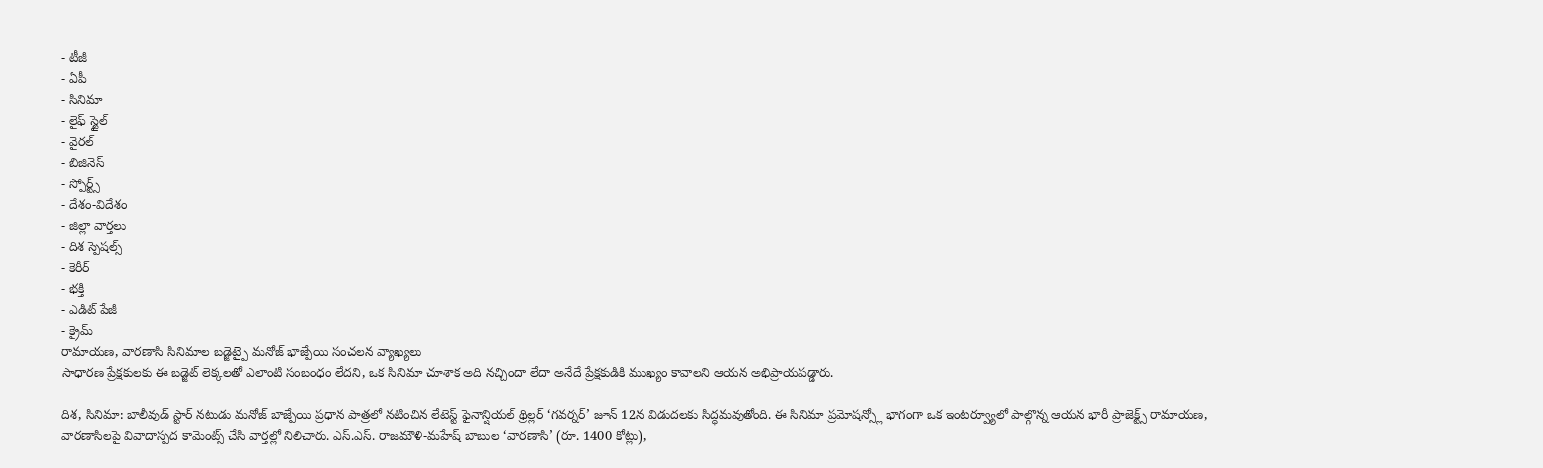- టీజీ
- ఏపీ
- సినిమా
- లైఫ్ స్టైల్
- వైరల్
- బిజినెస్
- స్పోర్ట్స్
- దేశం-విదేశం
- జిల్లా వార్తలు
- దిశ స్పెషల్స్
- కెరీర్
- భక్తి
- ఎడిట్ పేజీ
- క్రైమ్
రామాయణ, వారణాసి సినిమాల బడ్జెట్పై మనోజ్ భాజ్పేయి సంచలన వ్యాఖ్యలు
సాధారణ ప్రేక్షకులకు ఈ బడ్జెట్ లెక్కలతో ఎలాంటి సంబంధం లేదని, ఒక సినిమా చూశాక అది నచ్చిందా లేదా అనేదే ప్రేక్షకుడికి ముఖ్యం కావాలని ఆయన అభిప్రాయపడ్డారు.

దిశ, సినిమా: బాలీవుడ్ స్టార్ నటుడు మనోజ్ బాజ్పేయి ప్రధాన పాత్రలో నటించిన లేటెస్ట్ ఫైనాన్షియల్ థ్రిల్లర్ ‘గవర్నర్’ జూన్ 12న విడుదలకు సిద్ధమవుతోంది. ఈ సినిమా ప్రమోషన్స్లో భాగంగా ఒక ఇంటర్వ్యూలో పాల్గొన్న ఆయన భారీ ప్రాజెక్ట్స్ రామాయణ, వారణాసిలపై వివాదాస్పద కామెంట్స్ చేసి వార్తల్లో నిలిచారు. ఎస్.ఎస్. రాజమౌళి-మహేష్ బాబుల ‘వారణాసి’ (రూ. 1400 కోట్లు),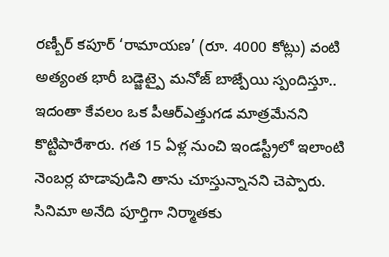రణ్బీర్ కపూర్ ‘రామాయణ’ (రూ. 4000 కోట్లు) వంటి అత్యంత భారీ బడ్జెట్పై మనోజ్ బాజ్పేయి స్పందిస్తూ.. ఇదంతా కేవలం ఒక పీఆర్ఎత్తుగడ మాత్రమేనని కొట్టిపారేశారు. గత 15 ఏళ్ల నుంచి ఇండస్ట్రీలో ఇలాంటి నెంబర్ల హడావుడిని తాను చూస్తున్నానని చెప్పారు. సినిమా అనేది పూర్తిగా నిర్మాతకు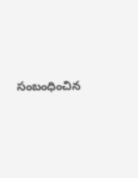సంబంధించిన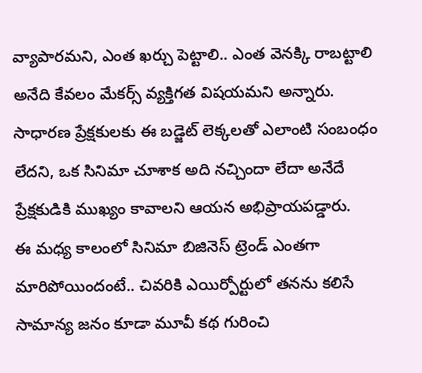వ్యాపారమని, ఎంత ఖర్చు పెట్టాలి.. ఎంత వెనక్కి రాబట్టాలి అనేది కేవలం మేకర్స్ వ్యక్తిగత విషయమని అన్నారు. సాధారణ ప్రేక్షకులకు ఈ బడ్జెట్ లెక్కలతో ఎలాంటి సంబంధం లేదని, ఒక సినిమా చూశాక అది నచ్చిందా లేదా అనేదే ప్రేక్షకుడికి ముఖ్యం కావాలని ఆయన అభిప్రాయపడ్డారు.
ఈ మధ్య కాలంలో సినిమా బిజినెస్ ట్రెండ్ ఎంతగా మారిపోయిందంటే.. చివరికి ఎయిర్పోర్టులో తనను కలిసే సామాన్య జనం కూడా మూవీ కథ గురించి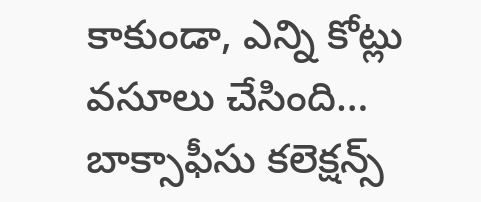కాకుండా, ఎన్ని కోట్లు వసూలు చేసింది… బాక్సాఫీసు కలెక్షన్స్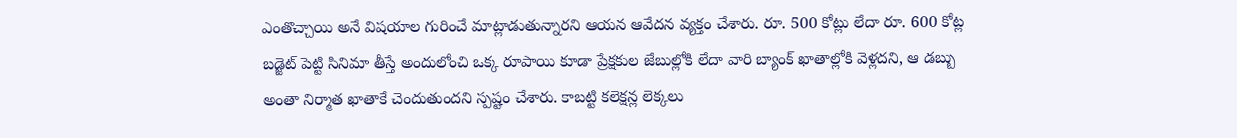ఎంతొచ్చాయి అనే విషయాల గురించే మాట్లాడుతున్నారని ఆయన ఆవేదన వ్యక్తం చేశారు. రూ. 500 కోట్లు లేదా రూ. 600 కోట్ల బడ్జెట్ పెట్టి సినిమా తీస్తే అందులోంచి ఒక్క రూపాయి కూడా ప్రేక్షకుల జేబుల్లోకి లేదా వారి బ్యాంక్ ఖాతాల్లోకి వెళ్లదని, ఆ డబ్బు అంతా నిర్మాత ఖాతాకే చెందుతుందని స్పష్టం చేశారు. కాబట్టి కలెక్షన్ల లెక్కలు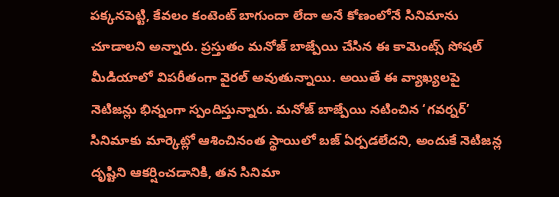పక్కనపెట్టి, కేవలం కంటెంట్ బాగుందా లేదా అనే కోణంలోనే సినిమాను చూడాలని అన్నారు. ప్రస్తుతం మనోజ్ బాజ్పేయి చేసిన ఈ కామెంట్స్ సోషల్ మీడియాలో విపరీతంగా వైరల్ అవుతున్నాయి. అయితే ఈ వ్యాఖ్యలపై నెటిజన్లు భిన్నంగా స్పందిస్తున్నారు. మనోజ్ బాజ్పేయి నటించిన ‘గవర్నర్’ సినిమాకు మార్కెట్లో ఆశించినంత స్థాయిలో బజ్ ఏర్పడలేదని, అందుకే నెటిజన్ల దృష్టిని ఆకర్షించడానికి, తన సినిమా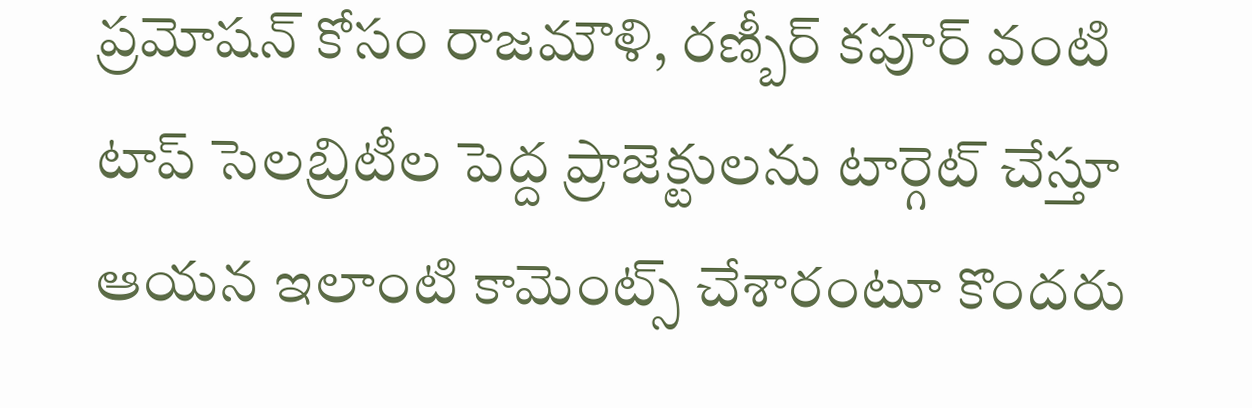ప్రమోషన్ కోసం రాజమౌళి, రణ్బీర్ కపూర్ వంటి టాప్ సెలబ్రిటీల పెద్ద ప్రాజెక్టులను టార్గెట్ చేస్తూ ఆయన ఇలాంటి కామెంట్స్ చేశారంటూ కొందరు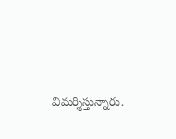విమర్శిస్తున్నారు.